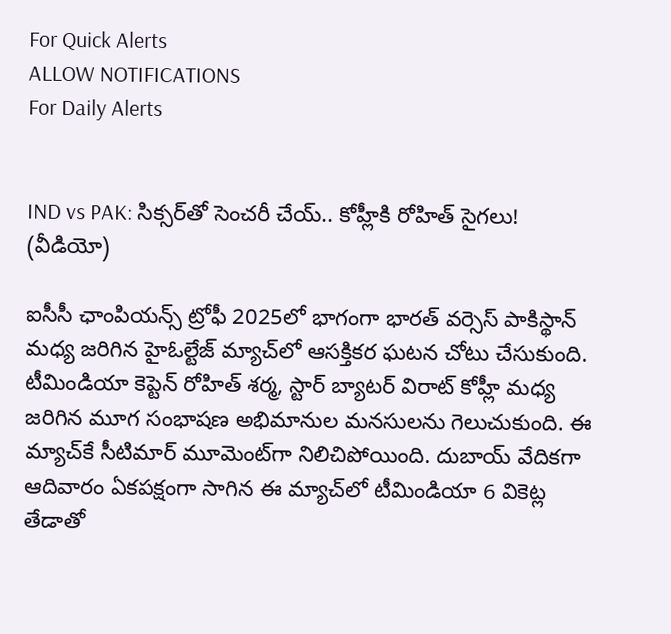For Quick Alerts
ALLOW NOTIFICATIONS
For Daily Alerts


IND vs PAK: సిక్సర్‌తో సెంచరీ చేయ్.. కోహ్లీకి రోహిత్ సైగలు! (వీడియో)

ఐసీసీ ఛాంపియన్స్ ట్రోఫీ 2025లో భాగంగా భారత్ వర్సెస్ పాకిస్థాన్ మధ్య జరిగిన హైఓల్టేజ్ మ్యాచ్‌లో ఆసక్తికర ఘటన చోటు చేసుకుంది. టీమిండియా కెప్టెన్ రోహిత్ శర్మ, స్టార్ బ్యాటర్ విరాట్ కోహ్లీ మధ్య జరిగిన మూగ సంభాషణ అభిమానుల మనసులను గెలుచుకుంది. ఈ మ్యాచ్‌కే సీటిమార్ మూమెంట్‌గా నిలిచిపోయింది. దుబాయ్ వేదికగా ఆదివారం ఏకపక్షంగా సాగిన ఈ మ్యాచ్‌లో టీమిండియా 6 వికెట్ల తేడాతో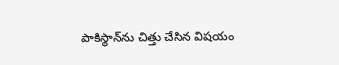పాకిస్థాన్‌ను చిత్తు చేసిన విషయం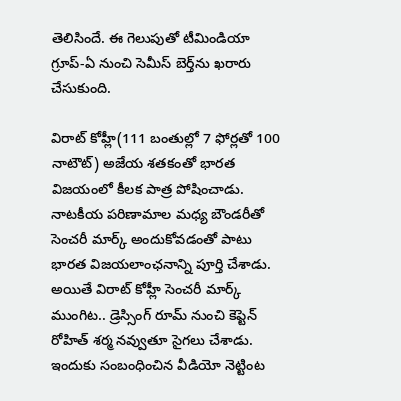తెలిసిందే. ఈ గెలుపుతో టీమిండియా గ్రూప్-ఏ నుంచి సెమీస్ బెర్త్‌ను ఖరారు చేసుకుంది.

విరాట్ కోహ్లీ(111 బంతుల్లో 7 ఫోర్లతో 100 నాటౌట్) అజేయ శతకంతో భారత విజయంలో కీలక పాత్ర పోషించాడు. నాటకీయ పరిణామాల మధ్య బౌండరీతో సెంచరీ మార్క్ అందుకోవడంతో పాటు భారత విజయలాంఛనాన్ని పూర్తి చేశాడు. అయితే విరాట్ కోహ్లీ సెంచరీ మార్క్ ముంగిట.. డ్రెస్సింగ్ రూమ్‌ నుంచి కెప్టెన్ రోహిత్ శర్మ నవ్వుతూ సైగలు చేశాడు. ఇందుకు సంబంధించిన వీడియో నెట్టింట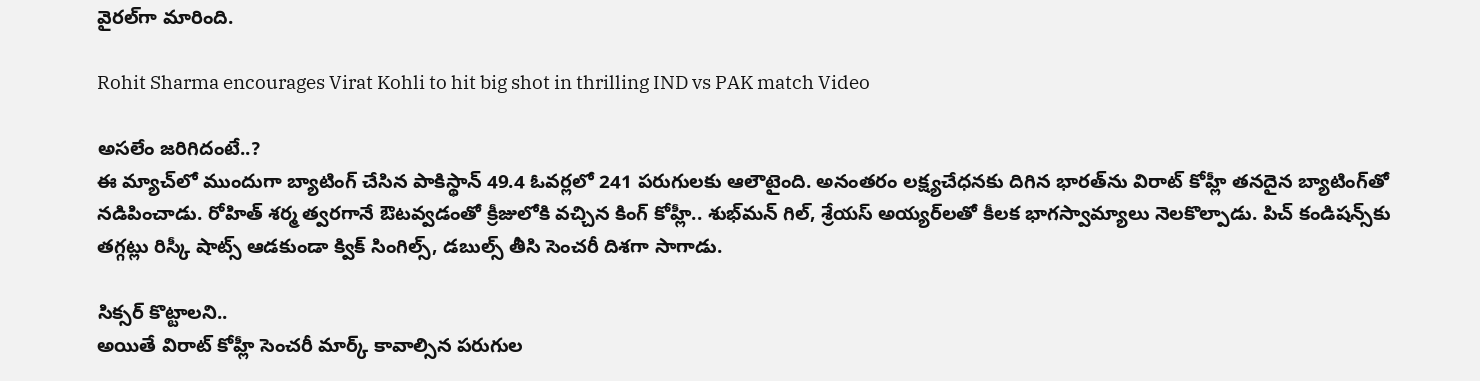వైరల్‌గా మారింది.

Rohit Sharma encourages Virat Kohli to hit big shot in thrilling IND vs PAK match Video

అసలేం జరిగిదంటే..?
ఈ మ్యాచ్‌లో ముందుగా బ్యాటింగ్ చేసిన పాకిస్థాన్ 49.4 ఓవర్లలో 241 పరుగులకు ఆలౌటైంది. అనంతరం లక్ష్యచేధనకు దిగిన భారత్‌‌ను విరాట్ కోహ్లీ తనదైన బ్యాటింగ్‌తో నడిపించాడు. రోహిత్ శర్మ త్వరగానే ఔటవ్వడంతో క్రీజులోకి వచ్చిన కింగ్ కోహ్లీ.. శుభ్‌మన్ గిల్, శ్రేయస్ అయ్యర్‌లతో కీలక భాగస్వామ్యాలు నెలకొల్పాడు. పిచ్ కండిషన్స్‌కు తగ్గట్లు రిస్కీ షాట్స్ ఆడకుండా క్విక్ సింగిల్స్, డబుల్స్ తీసి సెంచరీ దిశగా సాగాడు.

సిక్సర్ కొట్టాలని..
అయితే విరాట్ కోహ్లీ సెంచరీ మార్క్‌ కావాల్సిన పరుగుల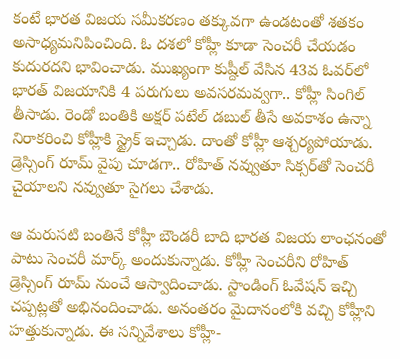కంటే భారత విజయ సమీకరణం తక్కువగా ఉండటంతో శతకం అసాధ్యమనిపించింది. ఓ దశలో కోహ్లీ కూడా సెంచరీ చేయడం కుదురదని భావించాడు. ముఖ్యంగా కుష్దీల్ వేసిన 43వ ఓవర్‌లో భారత్ విజయానికి 4 పరుగులు అవసరమవ్వగా.. కోహ్లీ సింగిల్ తీసాడు. రెండో బంతికి అక్షర్ పటేల్ డబుల్ తీసే అవకాశం ఉన్నా నిరాకరించి కోహ్లీకి స్ట్రైక్ ఇచ్చాడు. దాంతో కోహ్లీ ఆశ్చర్యపోయాడు. డ్రెస్సింగ్ రూమ్ వైపు చూడగా.. రోహిత్ నవ్వుతూ సిక్సర్‌తో సెంచరీ చైయాలని నవ్వుతూ సైగలు చేశాడు.

ఆ మరుసటి బంతినే కోహ్లీ బౌండరీ బాది భారత విజయ లాంఛనంతో పాటు సెంచరీ మార్క్ అందుకున్నాడు. కోహ్లీ సెంచరీని రోహిత్ డ్రెస్సింగ్ రూమ్ నుంచే ఆస్వాదించాడు. స్టాండింగ్ ఓవేషన్‌ ఇచ్చి చప్పట్లతో అభినందించాడు. అనంతరం మైదానంలోకి వచ్చి కోహ్లీని హత్తుకున్నాడు. ఈ సన్నివేశాలు కోహ్లీ-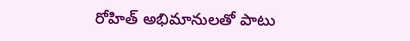రోహిత్ అభిమానులతో పాటు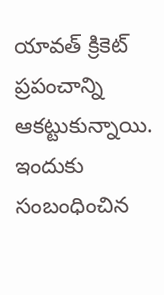యావత్ క్రికెట్ ప్రపంచాన్ని ఆకట్టుకున్నాయి. ఇందుకు సంబంధించిన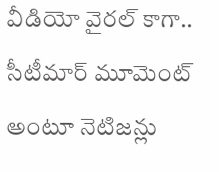వీడియో వైరల్‌ కాగా.. సీటీమార్ మూమెంట్ అంటూ నెటిజన్లు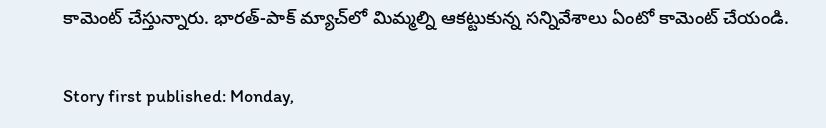కామెంట్ చేస్తున్నారు. భారత్-పాక్ మ్యాచ్‌లో మిమ్మల్ని ఆకట్టుకున్న సన్నివేశాలు ఏంటో కామెంట్ చేయండి.

Story first published: Monday,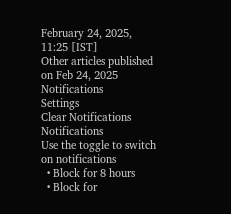February 24, 2025, 11:25 [IST]
Other articles published on Feb 24, 2025
Notifications
Settings
Clear Notifications
Notifications
Use the toggle to switch on notifications
  • Block for 8 hours
  • Block for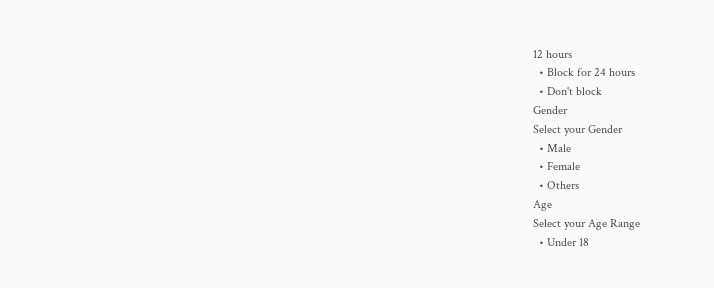12 hours
  • Block for 24 hours
  • Don't block
Gender
Select your Gender
  • Male
  • Female
  • Others
Age
Select your Age Range
  • Under 18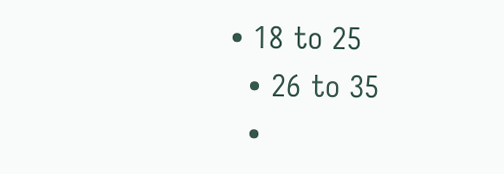• 18 to 25
  • 26 to 35
  •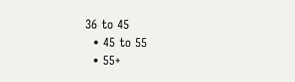36 to 45
  • 45 to 55
  • 55+